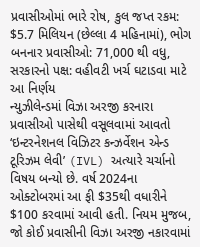પ્રવાસીઓમાં ભારે રોષ, કુલ જપ્ત રકમ: $5.7 મિલિયન (છેલ્લા 4 મહિનામાં), ભોગ બનનાર પ્રવાસીઓ: 71,000 થી વધુ, સરકારનો પક્ષ: વહીવટી ખર્ચ ઘટાડવા માટે આ નિર્ણય
ન્યુઝીલેન્ડમાં વિઝા અરજી કરનારા પ્રવાસીઓ પાસેથી વસૂલવામાં આવતો ‘ઇન્ટરનેશનલ વિઝિટર કન્ઝર્વેશન એન્ડ ટૂરિઝમ લેવી’ (IVL) અત્યારે ચર્ચાનો વિષય બન્યો છે. વર્ષ 2024ના ઓક્ટોબરમાં આ ફી $35થી વધારીને $100 કરવામાં આવી હતી. નિયમ મુજબ, જો કોઈ પ્રવાસીની વિઝા અરજી નકારવામાં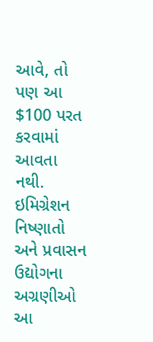આવે, તો પણ આ $100 પરત કરવામાં આવતા નથી. ઇમિગ્રેશન નિષ્ણાતો અને પ્રવાસન ઉદ્યોગના અગ્રણીઓ આ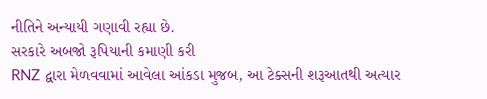નીતિને અન્યાયી ગણાવી રહ્યા છે.
સરકારે અબજો રૂપિયાની કમાણી કરી
RNZ દ્વારા મેળવવામાં આવેલા આંકડા મુજબ, આ ટેક્સની શરૂઆતથી અત્યાર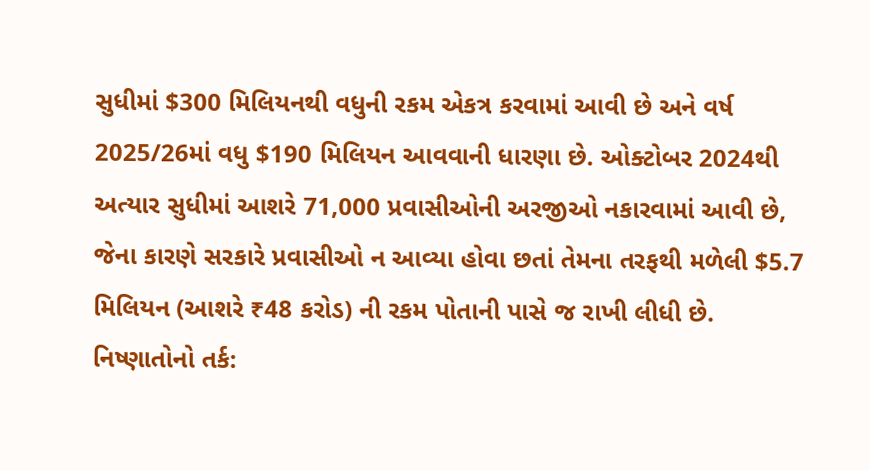સુધીમાં $300 મિલિયનથી વધુની રકમ એકત્ર કરવામાં આવી છે અને વર્ષ 2025/26માં વધુ $190 મિલિયન આવવાની ધારણા છે. ઓક્ટોબર 2024થી અત્યાર સુધીમાં આશરે 71,000 પ્રવાસીઓની અરજીઓ નકારવામાં આવી છે, જેના કારણે સરકારે પ્રવાસીઓ ન આવ્યા હોવા છતાં તેમના તરફથી મળેલી $5.7 મિલિયન (આશરે ₹48 કરોડ) ની રકમ પોતાની પાસે જ રાખી લીધી છે.
નિષ્ણાતોનો તર્ક: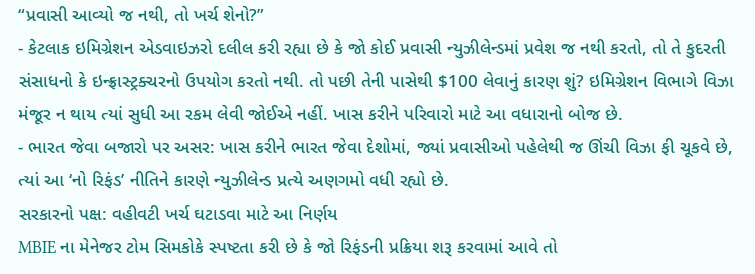“પ્રવાસી આવ્યો જ નથી, તો ખર્ચ શેનો?”
- કેટલાક ઇમિગ્રેશન એડવાઇઝરો દલીલ કરી રહ્યા છે કે જો કોઈ પ્રવાસી ન્યુઝીલેન્ડમાં પ્રવેશ જ નથી કરતો, તો તે કુદરતી સંસાધનો કે ઇન્ફ્રાસ્ટ્રક્ચરનો ઉપયોગ કરતો નથી. તો પછી તેની પાસેથી $100 લેવાનું કારણ શું? ઇમિગ્રેશન વિભાગે વિઝા મંજૂર ન થાય ત્યાં સુધી આ રકમ લેવી જોઈએ નહીં. ખાસ કરીને પરિવારો માટે આ વધારાનો બોજ છે.
- ભારત જેવા બજારો પર અસર: ખાસ કરીને ભારત જેવા દેશોમાં, જ્યાં પ્રવાસીઓ પહેલેથી જ ઊંચી વિઝા ફી ચૂકવે છે, ત્યાં આ ‘નો રિફંડ’ નીતિને કારણે ન્યુઝીલેન્ડ પ્રત્યે અણગમો વધી રહ્યો છે.
સરકારનો પક્ષ: વહીવટી ખર્ચ ઘટાડવા માટે આ નિર્ણય
MBIE ના મેનેજર ટોમ સિમકોકે સ્પષ્ટતા કરી છે કે જો રિફંડની પ્રક્રિયા શરૂ કરવામાં આવે તો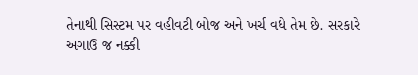તેનાથી સિસ્ટમ પર વહીવટી બોજ અને ખર્ચ વધે તેમ છે. સરકારે અગાઉ જ નક્કી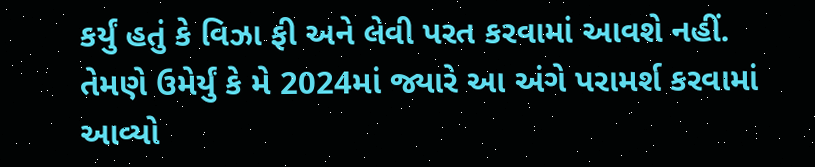કર્યું હતું કે વિઝા ફી અને લેવી પરત કરવામાં આવશે નહીં. તેમણે ઉમેર્યું કે મે 2024માં જ્યારે આ અંગે પરામર્શ કરવામાં આવ્યો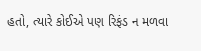હતો, ત્યારે કોઈએ પણ રિફંડ ન મળવા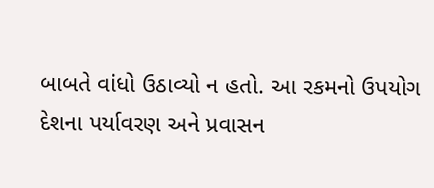બાબતે વાંધો ઉઠાવ્યો ન હતો. આ રકમનો ઉપયોગ દેશના પર્યાવરણ અને પ્રવાસન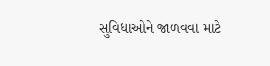સુવિધાઓને જાળવવા માટે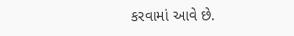કરવામાં આવે છે.